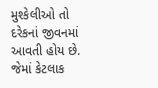મુશ્કેલીઓ તો દરેકનાં જીવનમાં આવતી હોય છે. જેમાં કેટલાક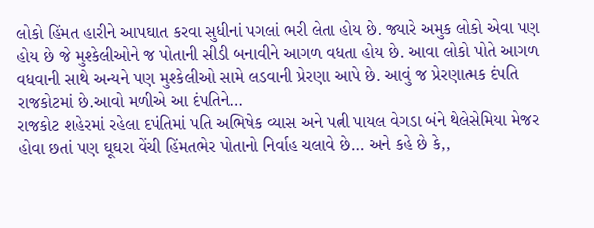લોકો હિંમત હારીને આપઘાત કરવા સુધીનાં પગલાં ભરી લેતા હોય છે. જ્યારે અમુક લોકો એવા પણ હોય છે જે મુશ્કેલીઓને જ પોતાની સીડી બનાવીને આગળ વધતા હોય છે. આવા લોકો પોતે આગળ વધવાની સાથે અન્યને પણ મુશ્કેલીઓ સામે લડવાની પ્રેરણા આપે છે. આવું જ પ્રેરણાત્મક દંપતિ રાજકોટમાં છે.આવો મળીએ આ દંપતિને…
રાજકોટ શહેરમાં રહેલા દપંતિમાં પતિ અભિષેક વ્યાસ અને પત્ની પાયલ વેગડા બંને થેલેસેમિયા મેજર હોવા છતાં પણ ઘૂઘરા વેંચી હિંમતભેર પોતાનો નિર્વાહ ચલાવે છે… અને કહે છે કે,,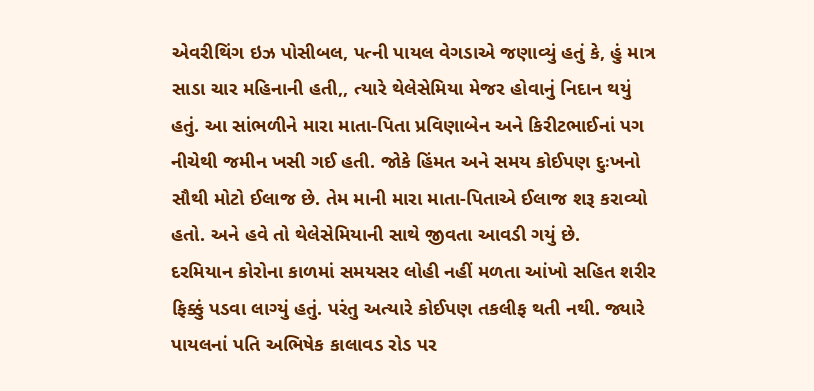એવરીથિંગ ઇઝ પોસીબલ, પત્ની પાયલ વેગડાએ જણાવ્યું હતું કે, હું માત્ર સાડા ચાર મહિનાની હતી,, ત્યારે થેલેસેમિયા મેજર હોવાનું નિદાન થયું હતું. આ સાંભળીને મારા માતા-પિતા પ્રવિણાબેન અને કિરીટભાઈનાં પગ નીચેથી જમીન ખસી ગઈ હતી. જોકે હિંમત અને સમય કોઈપણ દુઃખનો સૌથી મોટો ઈલાજ છે. તેમ માની મારા માતા-પિતાએ ઈલાજ શરૂ કરાવ્યો હતો. અને હવે તો થેલેસેમિયાની સાથે જીવતા આવડી ગયું છે.
દરમિયાન કોરોના કાળમાં સમયસર લોહી નહીં મળતા આંખો સહિત શરીર ફિક્કું પડવા લાગ્યું હતું. પરંતુ અત્યારે કોઈપણ તકલીફ થતી નથી. જ્યારે પાયલનાં પતિ અભિષેક કાલાવડ રોડ પર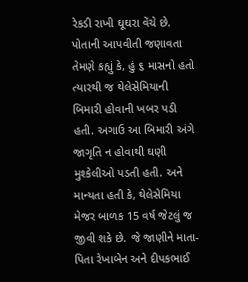રેકડી રાખી ઘૂઘરા વેંચે છે. પોતાની આપવીતી જણાવતા તેમણે કહ્યું કે, હું ૬ માસનો હતો ત્યારથી જ થેલેસેમિયાની બિમારી હોવાની ખબર પડી હતી. અગાઉ આ બિમારી અંગે જાગૃતિ ન હોવાથી ઘણી મુશ્કેલીઓ પડતી હતી. અને માન્યતા હતી કે, થેલેસેમિયા મેજર બાળક 15 વર્ષ જેટલું જ જીવી શકે છે. જે જાણીને માતા-પિતા રેખાબેન અને દીપકભાઈ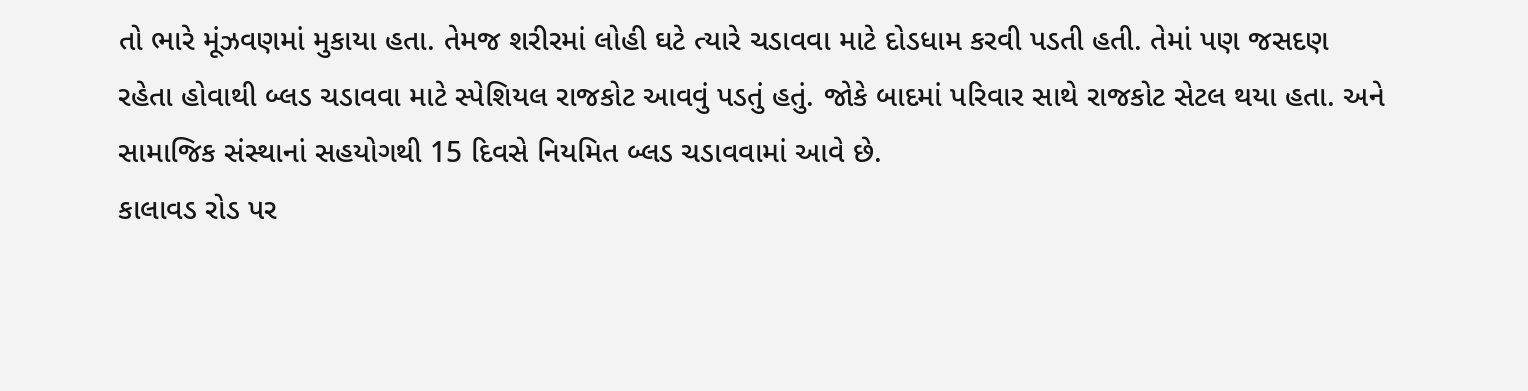તો ભારે મૂંઝવણમાં મુકાયા હતા. તેમજ શરીરમાં લોહી ઘટે ત્યારે ચડાવવા માટે દોડધામ કરવી પડતી હતી. તેમાં પણ જસદણ રહેતા હોવાથી બ્લડ ચડાવવા માટે સ્પેશિયલ રાજકોટ આવવું પડતું હતું. જોકે બાદમાં પરિવાર સાથે રાજકોટ સેટલ થયા હતા. અને સામાજિક સંસ્થાનાં સહયોગથી 15 દિવસે નિયમિત બ્લડ ચડાવવામાં આવે છે.
કાલાવડ રોડ પર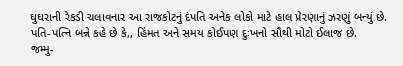ઘુઘરાની રેકડી ચલાવનાર આ રાજકોટનું દંપતિ અનેક લોકો માટે હાલ પ્રેરણાનું ઝરણું બન્યું છે. પતિ-પત્નિ બન્ને કહે છે કે,, હિંમત અને સમય કોઈપણ દુઃખનો સૌથી મોટો ઈલાજ છે.
જમ્મુ-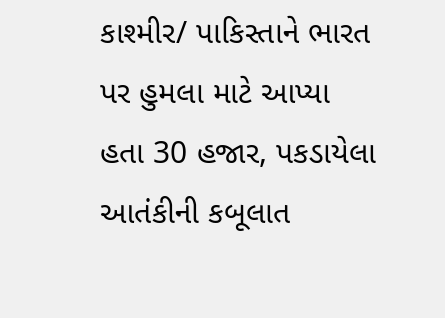કાશ્મીર/ પાકિસ્તાને ભારત પર હુમલા માટે આપ્યા હતા 30 હજાર, પકડાયેલા આતંકીની કબૂલાત